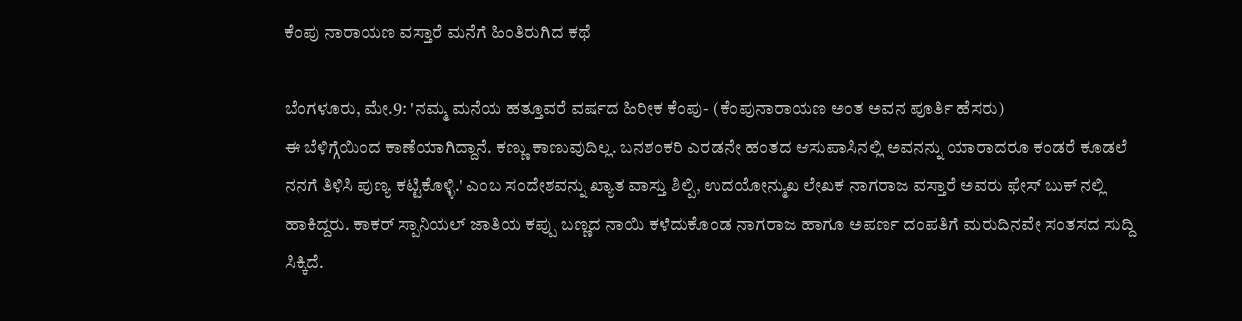ಕೆಂಪು ನಾರಾಯಣ ವಸ್ತಾರೆ ಮನೆಗೆ ಹಿಂತಿರುಗಿದ ಕಥೆ

ಬೆಂಗಳೂರು, ಮೇ.9: 'ನಮ್ಮ ಮನೆಯ ಹತ್ತೂವರೆ ವರ್ಷದ ಹಿರೀಕ ಕೆಂಪು- (ಕೆಂಪುನಾರಾಯಣ ಅಂತ ಅವನ ಪೂರ್ತಿ ಹೆಸರು)
ಈ ಬೆಳಿಗ್ಗೆಯಿಂದ ಕಾಣೆಯಾಗಿದ್ದಾನೆ. ಕಣ್ಣು ಕಾಣುವುದಿಲ್ಲ. ಬನಶಂಕರಿ ಎರಡನೇ ಹಂತದ ಆಸುಪಾಸಿನಲ್ಲಿ ಅವನನ್ನು ಯಾರಾದರೂ ಕಂಡರೆ ಕೂಡಲೆ ನನಗೆ ತಿಳಿಸಿ ಪುಣ್ಯ ಕಟ್ಟಿಕೊಳ್ಳಿ.' ಎಂಬ ಸಂದೇಶವನ್ನು ಖ್ಯಾತ ವಾಸ್ತು ಶಿಲ್ಪಿ, ಉದಯೋನ್ಮುಖ ಲೇಖಕ ನಾಗರಾಜ ವಸ್ತಾರೆ ಅವರು ಫೇಸ್ ಬುಕ್ ನಲ್ಲಿ ಹಾಕಿದ್ದರು. ಕಾಕರ್ ಸ್ಪಾನಿಯಲ್ ಜಾತಿಯ ಕಪ್ಪು ಬಣ್ಣದ ನಾಯಿ ಕಳೆದುಕೊಂಡ ನಾಗರಾಜ ಹಾಗೂ ಅಪರ್ಣ ದಂಪತಿಗೆ ಮರುದಿನವೇ ಸಂತಸದ ಸುದ್ದಿ ಸಿಕ್ಕಿದೆ.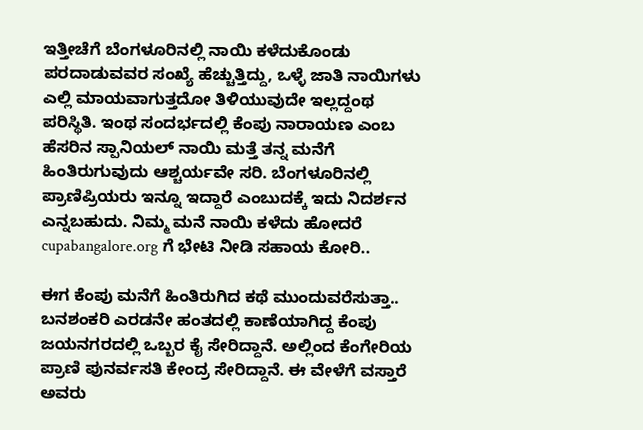ಇತ್ತೀಚೆಗೆ ಬೆಂಗಳೂರಿನಲ್ಲಿ ನಾಯಿ ಕಳೆದುಕೊಂಡು ಪರದಾಡುವವರ ಸಂಖ್ಯೆ ಹೆಚ್ಚುತ್ತಿದ್ದು, ಒಳ್ಳೆ ಜಾತಿ ನಾಯಿಗಳು ಎಲ್ಲಿ ಮಾಯವಾಗುತ್ತದೋ ತಿಳಿಯುವುದೇ ಇಲ್ಲದ್ದಂಥ ಪರಿಸ್ಥಿತಿ. ಇಂಥ ಸಂದರ್ಭದಲ್ಲಿ ಕೆಂಪು ನಾರಾಯಣ ಎಂಬ ಹೆಸರಿನ ಸ್ಪಾನಿಯಲ್ ನಾಯಿ ಮತ್ತೆ ತನ್ನ ಮನೆಗೆ ಹಿಂತಿರುಗುವುದು ಆಶ್ಚರ್ಯವೇ ಸರಿ. ಬೆಂಗಳೂರಿನಲ್ಲಿ ಪ್ರಾಣಿಪ್ರಿಯರು ಇನ್ನೂ ಇದ್ದಾರೆ ಎಂಬುದಕ್ಕೆ ಇದು ನಿದರ್ಶನ ಎನ್ನಬಹುದು. ನಿಮ್ಮ ಮನೆ ನಾಯಿ ಕಳೆದು ಹೋದರೆ cupabangalore.org ಗೆ ಭೇಟಿ ನೀಡಿ ಸಹಾಯ ಕೋರಿ..

ಈಗ ಕೆಂಪು ಮನೆಗೆ ಹಿಂತಿರುಗಿದ ಕಥೆ ಮುಂದುವರೆಸುತ್ತಾ..
ಬನಶಂಕರಿ ಎರಡನೇ ಹಂತದಲ್ಲಿ ಕಾಣೆಯಾಗಿದ್ದ ಕೆಂಪು ಜಯನಗರದಲ್ಲಿ ಒಬ್ಬರ ಕೈ ಸೇರಿದ್ದಾನೆ. ಅಲ್ಲಿಂದ ಕೆಂಗೇರಿಯ ಪ್ರಾಣಿ ಪುನರ್ವಸತಿ ಕೇಂದ್ರ ಸೇರಿದ್ದಾನೆ. ಈ ವೇಳೆಗೆ ವಸ್ತಾರೆ ಅವರು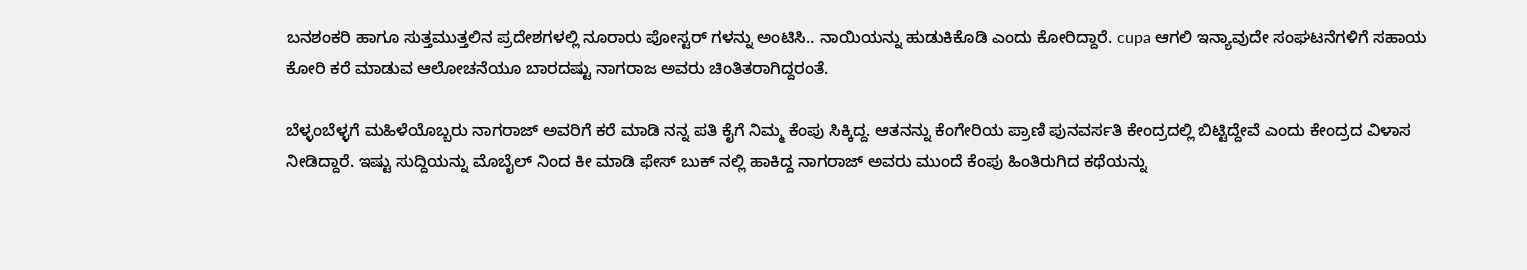ಬನಶಂಕರಿ ಹಾಗೂ ಸುತ್ತಮುತ್ತಲಿನ ಪ್ರದೇಶಗಳಲ್ಲಿ ನೂರಾರು ಪೋಸ್ಟರ್ ಗಳನ್ನು ಅಂಟಿಸಿ.. ನಾಯಿಯನ್ನು ಹುಡುಕಿಕೊಡಿ ಎಂದು ಕೋರಿದ್ದಾರೆ. cupa ಆಗಲಿ ಇನ್ಯಾವುದೇ ಸಂಘಟನೆಗಳಿಗೆ ಸಹಾಯ ಕೋರಿ ಕರೆ ಮಾಡುವ ಆಲೋಚನೆಯೂ ಬಾರದಷ್ಟು ನಾಗರಾಜ ಅವರು ಚಿಂತಿತರಾಗಿದ್ದರಂತೆ.

ಬೆಳ್ಳಂಬೆಳ್ಳಗೆ ಮಹಿಳೆಯೊಬ್ಬರು ನಾಗರಾಜ್ ಅವರಿಗೆ ಕರೆ ಮಾಡಿ ನನ್ನ ಪತಿ ಕೈಗೆ ನಿಮ್ಮ ಕೆಂಪು ಸಿಕ್ಕಿದ್ದ. ಆತನನ್ನು ಕೆಂಗೇರಿಯ ಪ್ರಾಣಿ ಪುನವರ್ಸತಿ ಕೇಂದ್ರದಲ್ಲಿ ಬಿಟ್ಟಿದ್ದೇವೆ ಎಂದು ಕೇಂದ್ರದ ವಿಳಾಸ ನೀಡಿದ್ದಾರೆ. ಇಷ್ಟು ಸುದ್ದಿಯನ್ನು ಮೊಬೈಲ್ ನಿಂದ ಕೀ ಮಾಡಿ ಫೇಸ್ ಬುಕ್ ನಲ್ಲಿ ಹಾಕಿದ್ದ ನಾಗರಾಜ್ ಅವರು ಮುಂದೆ ಕೆಂಪು ಹಿಂತಿರುಗಿದ ಕಥೆಯನ್ನು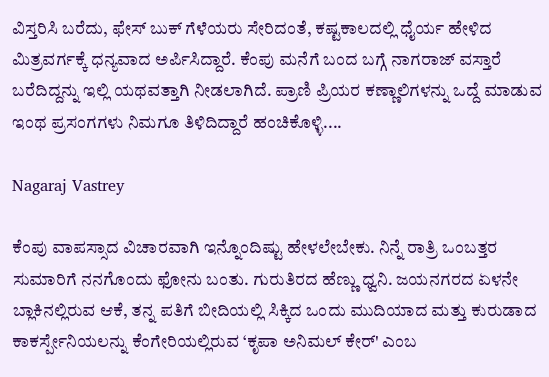ವಿಸ್ತರಿಸಿ ಬರೆದು, ಫೇಸ್ ಬುಕ್ ಗೆಳೆಯರು ಸೇರಿದಂತೆ, ಕಷ್ಟಕಾಲದಲ್ಲಿ ಧೈರ್ಯ ಹೇಳಿದ ಮಿತ್ರವರ್ಗಕ್ಕೆ ಧನ್ಯವಾದ ಅರ್ಪಿಸಿದ್ದಾರೆ. ಕೆಂಪು ಮನೆಗೆ ಬಂದ ಬಗ್ಗೆ ನಾಗರಾಜ್ ವಸ್ತಾರೆ ಬರೆದಿದ್ದನ್ನು ಇಲ್ಲಿ ಯಥವತ್ತಾಗಿ ನೀಡಲಾಗಿದೆ. ಪ್ರಾಣಿ ಪ್ರಿಯರ ಕಣ್ಣಾಲಿಗಳನ್ನು ಒದ್ದೆ ಮಾಡುವ ಇಂಥ ಪ್ರಸಂಗಗಳು ನಿಮಗೂ ತಿಳಿದಿದ್ದಾರೆ ಹಂಚಿಕೊಳ್ಳಿ....

Nagaraj Vastrey

ಕೆಂಪು ವಾಪಸ್ಸಾದ ವಿಚಾರವಾಗಿ ಇನ್ನೊಂದಿಷ್ಟು ಹೇಳಲೇಬೇಕು. ನಿನ್ನೆ ರಾತ್ರಿ ಒಂಬತ್ತರ ಸುಮಾರಿಗೆ ನನಗೊಂದು ಫೋನು ಬಂತು. ಗುರುತಿರದ ಹೆಣ್ಣು ಧ್ವನಿ. ಜಯನಗರದ ಏಳನೇ ಬ್ಲಾಕಿನಲ್ಲಿರುವ ಆಕೆ, ತನ್ನ ಪತಿಗೆ ಬೀದಿಯಲ್ಲಿ ಸಿಕ್ಕಿದ ಒಂದು ಮುದಿಯಾದ ಮತ್ತು ಕುರುಡಾದ ಕಾಕರ್ಸ್ಪೇನಿಯಲನ್ನು ಕೆಂಗೇರಿಯಲ್ಲಿರುವ ‘ಕೃಪಾ ಅನಿಮಲ್ ಕೇರ್' ಎಂಬ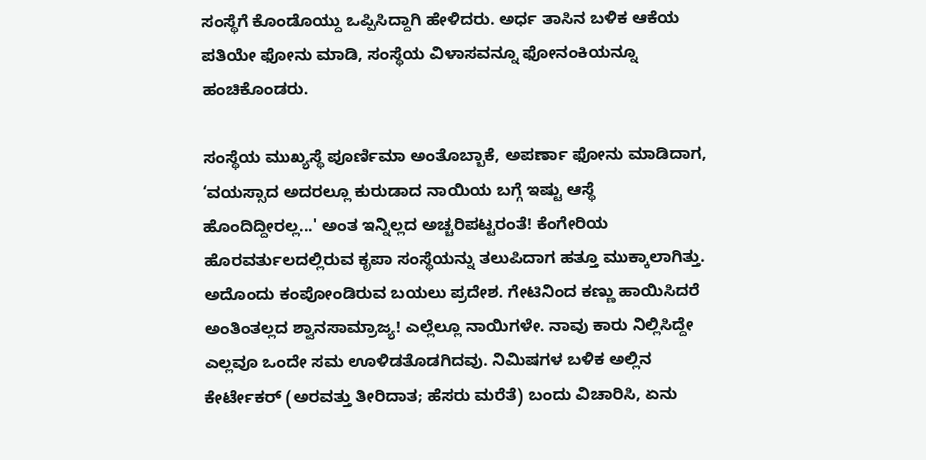ಸಂಸ್ಥೆಗೆ ಕೊಂಡೊಯ್ದು ಒಪ್ಪಿಸಿದ್ದಾಗಿ ಹೇಳಿದರು. ಅರ್ಧ ತಾಸಿನ ಬಳಿಕ ಆಕೆಯ ಪತಿಯೇ ಫೋನು ಮಾಡಿ, ಸಂಸ್ಥೆಯ ವಿಳಾಸವನ್ನೂ ಫೋನಂಕಿಯನ್ನೂ ಹಂಚಿಕೊಂಡರು.

ಸಂಸ್ಥೆಯ ಮುಖ್ಯಸ್ಥೆ ಪೂರ್ಣಿಮಾ ಅಂತೊಬ್ಬಾಕೆ, ಅಪರ್ಣಾ ಫೋನು ಮಾಡಿದಾಗ, ‘ವಯಸ್ಸಾದ ಅದರಲ್ಲೂ ಕುರುಡಾದ ನಾಯಿಯ ಬಗ್ಗೆ ಇಷ್ಟು ಆಸ್ಥೆ ಹೊಂದಿದ್ದೀರಲ್ಲ...' ಅಂತ ಇನ್ನಿಲ್ಲದ ಅಚ್ಚರಿಪಟ್ಟರಂತೆ! ಕೆಂಗೇರಿಯ ಹೊರವರ್ತುಲದಲ್ಲಿರುವ ಕೃಪಾ ಸಂಸ್ಥೆಯನ್ನು ತಲುಪಿದಾಗ ಹತ್ತೂ ಮುಕ್ಕಾಲಾಗಿತ್ತು. ಅದೊಂದು ಕಂಪೋಂಡಿರುವ ಬಯಲು ಪ್ರದೇಶ. ಗೇಟಿನಿಂದ ಕಣ್ಣು ಹಾಯಿಸಿದರೆ ಅಂತಿಂತಲ್ಲದ ಶ್ವಾನಸಾಮ್ರಾಜ್ಯ! ಎಲ್ಲೆಲ್ಲೂ ನಾಯಿಗಳೇ. ನಾವು ಕಾರು ನಿಲ್ಲಿಸಿದ್ದೇ ಎಲ್ಲವೂ ಒಂದೇ ಸಮ ಊಳಿಡತೊಡಗಿದವು. ನಿಮಿಷಗಳ ಬಳಿಕ ಅಲ್ಲಿನ ಕೇರ್ಟೇಕರ್ (ಅರವತ್ತು ತೀರಿದಾತ; ಹೆಸರು ಮರೆತೆ) ಬಂದು ವಿಚಾರಿಸಿ, ಏನು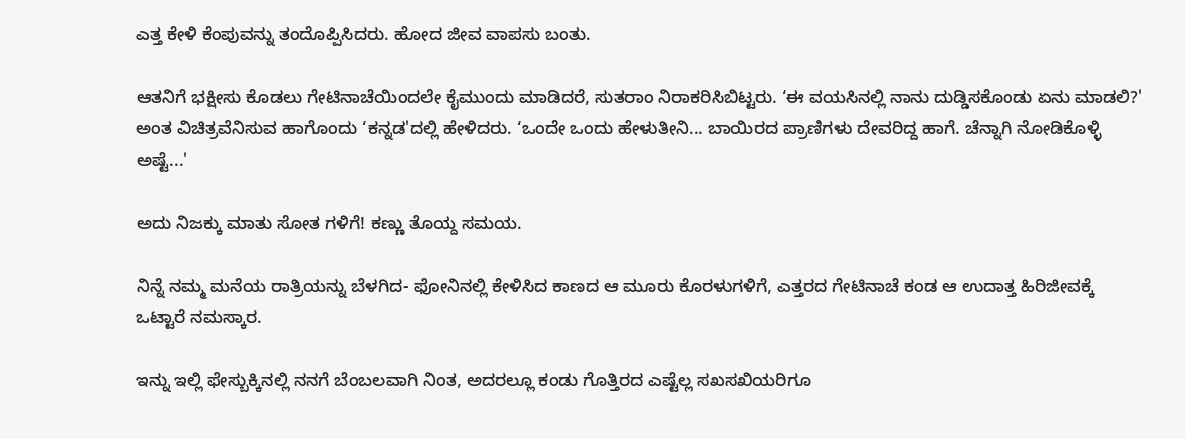ಎತ್ತ ಕೇಳಿ ಕೆಂಪುವನ್ನು ತಂದೊಪ್ಪಿಸಿದರು. ಹೋದ ಜೀವ ವಾಪಸು ಬಂತು.

ಆತನಿಗೆ ಭಕ್ಷೀಸು ಕೊಡಲು ಗೇಟಿನಾಚೆಯಿಂದಲೇ ಕೈಮುಂದು ಮಾಡಿದರೆ, ಸುತರಾಂ ನಿರಾಕರಿಸಿಬಿಟ್ಟರು. ‘ಈ ವಯಸಿನಲ್ಲಿ ನಾನು ದುಡ್ಡಿಸಕೊಂಡು ಏನು ಮಾಡಲಿ?' ಅಂತ ವಿಚಿತ್ರವೆನಿಸುವ ಹಾಗೊಂದು ‘ಕನ್ನಡ'ದಲ್ಲಿ ಹೇಳಿದರು. ‘ಒಂದೇ ಒಂದು ಹೇಳುತೀನಿ... ಬಾಯಿರದ ಪ್ರಾಣಿಗಳು ದೇವರಿದ್ದ ಹಾಗೆ. ಚೆನ್ನಾಗಿ ನೋಡಿಕೊಳ್ಳಿ ಅಷ್ಟೆ...'

ಅದು ನಿಜಕ್ಕು ಮಾತು ಸೋತ ಗಳಿಗೆ! ಕಣ್ಣು ತೊಯ್ದ ಸಮಯ.

ನಿನ್ನೆ ನಮ್ಮ ಮನೆಯ ರಾತ್ರಿಯನ್ನು ಬೆಳಗಿದ- ಫೋನಿನಲ್ಲಿ ಕೇಳಿಸಿದ ಕಾಣದ ಆ ಮೂರು ಕೊರಳುಗಳಿಗೆ, ಎತ್ತರದ ಗೇಟಿನಾಚೆ ಕಂಡ ಆ ಉದಾತ್ತ ಹಿರಿಜೀವಕ್ಕೆ ಒಟ್ಟಾರೆ ನಮಸ್ಕಾರ.

ಇನ್ನು ಇಲ್ಲಿ ಫೇಸ್ಬುಕ್ಕಿನಲ್ಲಿ ನನಗೆ ಬೆಂಬಲವಾಗಿ ನಿಂತ, ಅದರಲ್ಲೂ ಕಂಡು ಗೊತ್ತಿರದ ಎಷ್ಟೆಲ್ಲ ಸಖಸಖಿಯರಿಗೂ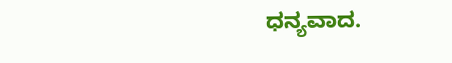ಧನ್ಯವಾದ.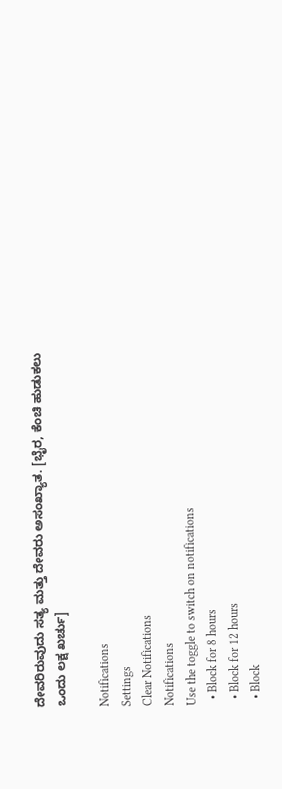ದೇವರಿರುವುದು ಸತ್ಯ ಮತ್ತು ದೇವರು ಅಸಂಖ್ಯಾತ. [ಭೈರ, ಕೆಂಚಿ ಹುಡುಕಲು ಒಂದು ಲಕ್ಷ ಖರ್ಚು]

Notifications
Settings
Clear Notifications
Notifications
Use the toggle to switch on notifications
  • Block for 8 hours
  • Block for 12 hours
  • Block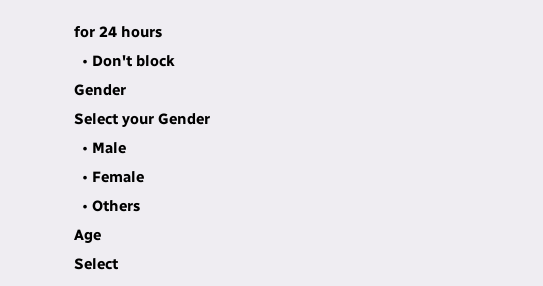for 24 hours
  • Don't block
Gender
Select your Gender
  • Male
  • Female
  • Others
Age
Select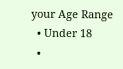your Age Range
  • Under 18
  •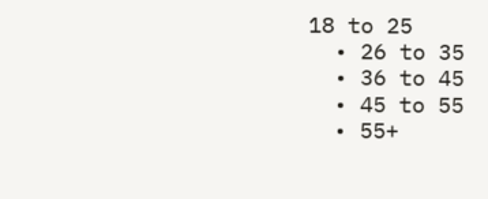18 to 25
  • 26 to 35
  • 36 to 45
  • 45 to 55
  • 55+